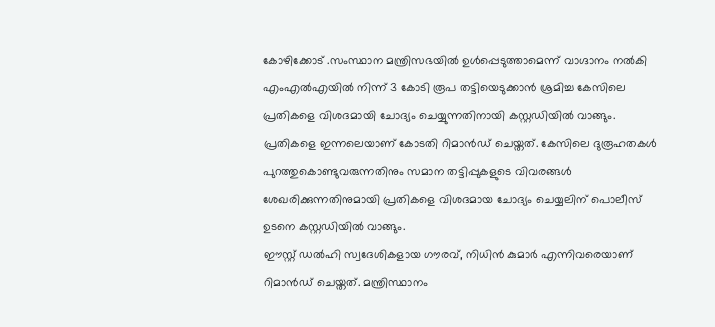കോഴിക്കോട് .സംസ്ഥാന മന്ത്രിസഭയിൽ ഉൾപ്പെടുത്താമെന്ന് വാഗ്ദാനം നൽകി എംഎൽഎയിൽ നിന്ന് 3 കോടി രൂപ തട്ടിയെടുക്കാൻ ശ്രമിച്ച കേസിലെ പ്രതികളെ വിശദമായി ചോദ്യം ചെയ്യുന്നതിനായി കസ്റ്റഡിയിൽ വാങ്ങും.
പ്രതികളെ ഇന്നലെയാണ് കോടതി റിമാൻഡ് ചെയ്തത്. കേസിലെ ദുരൂഹതകൾ പുറത്തുകൊണ്ടുവരുന്നതിനും സമാന തട്ടിപ്പുകളുടെ വിവരങ്ങൾ ശേഖരിക്കുന്നതിനുമായി പ്രതികളെ വിശദമായ ചോദ്യം ചെയ്യലിന് പൊലീസ് ഉടനെ കസ്റ്റഡിയിൽ വാങ്ങും.
ഈസ്റ്റ് ഡൽഹി സ്വദേശികളായ ഗൗരവ്, നിധിൻ കുമാർ എന്നിവരെയാണ് റിമാൻഡ് ചെയ്തത്. മന്ത്രിസ്ഥാനം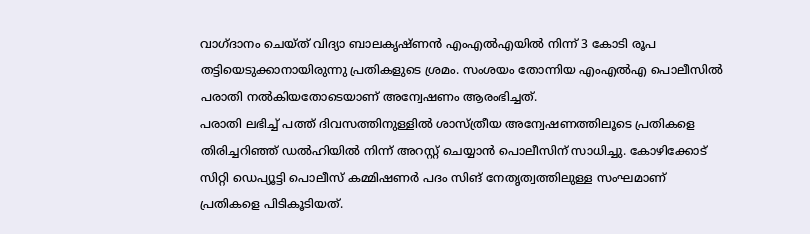വാഗ്ദാനം ചെയ്ത് വിദ്യാ ബാലകൃഷ്ണൻ എംഎൽഎയിൽ നിന്ന് 3 കോടി രൂപ തട്ടിയെടുക്കാനായിരുന്നു പ്രതികളുടെ ശ്രമം. സംശയം തോന്നിയ എംഎൽഎ പൊലീസിൽ പരാതി നൽകിയതോടെയാണ് അന്വേഷണം ആരംഭിച്ചത്.
പരാതി ലഭിച്ച് പത്ത് ദിവസത്തിനുള്ളിൽ ശാസ്ത്രീയ അന്വേഷണത്തിലൂടെ പ്രതികളെ തിരിച്ചറിഞ്ഞ് ഡൽഹിയിൽ നിന്ന് അറസ്റ്റ് ചെയ്യാൻ പൊലീസിന് സാധിച്ചു. കോഴിക്കോട് സിറ്റി ഡെപ്യൂട്ടി പൊലീസ് കമ്മിഷണർ പദം സിങ് നേതൃത്വത്തിലുള്ള സംഘമാണ് പ്രതികളെ പിടികൂടിയത്.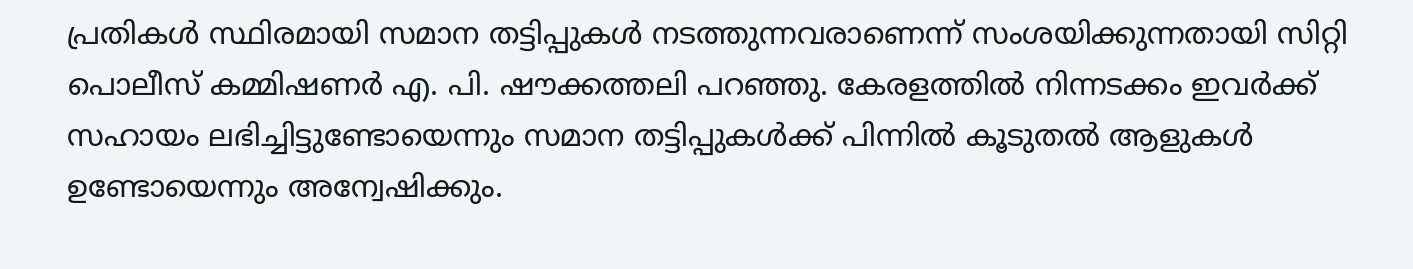പ്രതികൾ സ്ഥിരമായി സമാന തട്ടിപ്പുകൾ നടത്തുന്നവരാണെന്ന് സംശയിക്കുന്നതായി സിറ്റി പൊലീസ് കമ്മിഷണർ എ. പി. ഷൗക്കത്തലി പറഞ്ഞു. കേരളത്തിൽ നിന്നടക്കം ഇവർക്ക് സഹായം ലഭിച്ചിട്ടുണ്ടോയെന്നും സമാന തട്ടിപ്പുകൾക്ക് പിന്നിൽ കൂടുതൽ ആളുകൾ ഉണ്ടോയെന്നും അന്വേഷിക്കും.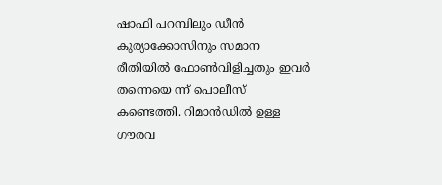ഷാഫി പറമ്പിലും ഡീൻ കുര്യാക്കോസിനും സമാന രീതിയിൽ ഫോൺവിളിച്ചതും ഇവർ തന്നെയെ ന്ന് പൊലീസ് കണ്ടെത്തി. റിമാൻഡിൽ ഉള്ള ഗൗരവ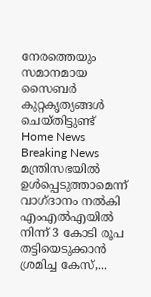നേരത്തെയും സമാനമായ സൈബർ കുറ്റകൃത്യങ്ങൾ ചെയ്തിട്ടുണ്ട്
Home News Breaking News മന്ത്രിസഭയിൽ ഉൾപ്പെടുത്താമെന്ന് വാഗ്ദാനം നൽകി എംഎൽഎയിൽ നിന്ന് 3 കോടി രൂപ തട്ടിയെടുക്കാൻ ശ്രമിച്ച കേസ്,...